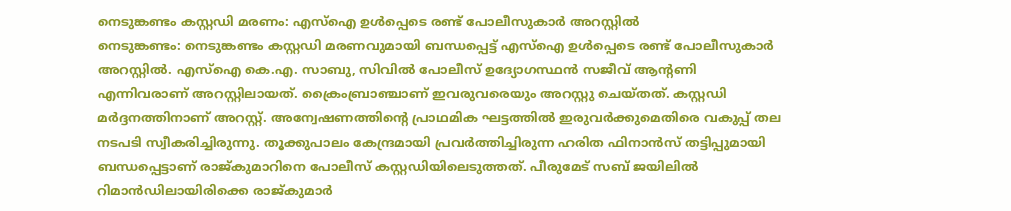നെടുങ്കണ്ടം കസ്റ്റഡി മരണം: എസ്ഐ ഉൾപ്പെടെ രണ്ട് പോലീസുകാർ അറസ്റ്റിൽ
നെടുങ്കണ്ടം: നെടുങ്കണ്ടം കസ്റ്റഡി മരണവുമായി ബന്ധപ്പെട്ട് എസ്ഐ ഉൾപ്പെടെ രണ്ട് പോലീസുകാർ അറസ്റ്റിൽ. എസ്ഐ കെ.എ. സാബു, സിവിൽ പോലീസ് ഉദ്യോഗസ്ഥൻ സജീവ് ആന്റണി എന്നിവരാണ് അറസ്റ്റിലായത്. ക്രൈംബ്രാഞ്ചാണ് ഇവരുവരെയും അറസ്റ്റു ചെയ്തത്. കസ്റ്റഡി മർദ്ദനത്തിനാണ് അറസ്റ്റ്. അന്വേഷണത്തിന്റെ പ്രാഥമിക ഘട്ടത്തിൽ ഇരുവർക്കുമെതിരെ വകുപ്പ് തല നടപടി സ്വീകരിച്ചിരുന്നു. തൂക്കുപാലം കേന്ദ്രമായി പ്രവർത്തിച്ചിരുന്ന ഹരിത ഫിനാൻസ് തട്ടിപ്പുമായി ബന്ധപ്പെട്ടാണ് രാജ്കുമാറിനെ പോലീസ് കസ്റ്റഡിയിലെടുത്തത്. പീരുമേട് സബ് ജയിലിൽ റിമാൻഡിലായിരിക്കെ രാജ്കുമാർ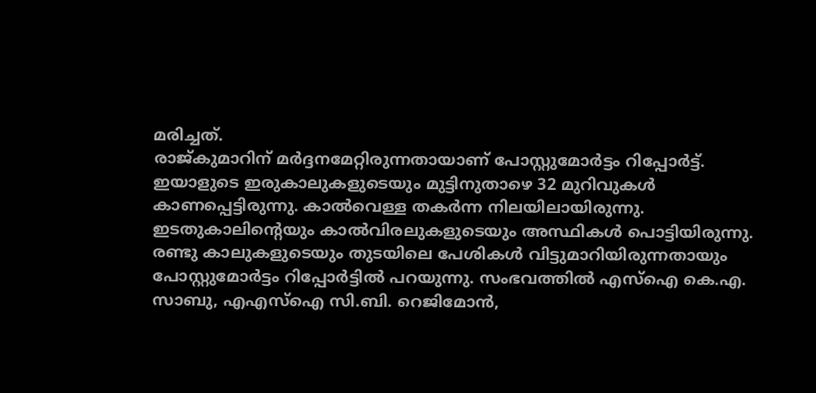മരിച്ചത്.
രാജ്കുമാറിന് മർദ്ദനമേറ്റിരുന്നതായാണ് പോസ്റ്റുമോർട്ടം റിപ്പോർട്ട്. ഇയാളുടെ ഇരുകാലുകളുടെയും മുട്ടിനുതാഴെ 32 മുറിവുകൾ കാണപ്പെട്ടിരുന്നു. കാൽവെള്ള തകർന്ന നിലയിലായിരുന്നു. ഇടതുകാലിന്റെയും കാൽവിരലുകളുടെയും അസ്ഥികൾ പൊട്ടിയിരുന്നു. രണ്ടു കാലുകളുടെയും തുടയിലെ പേശികൾ വിട്ടുമാറിയിരുന്നതായും പോസ്റ്റുമോർട്ടം റിപ്പോർട്ടിൽ പറയുന്നു. സംഭവത്തിൽ എസ്ഐ കെ.എ. സാബു, എഎസ്ഐ സി.ബി. റെജിമോൻ,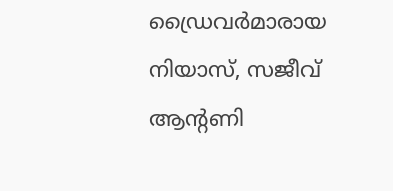ഡ്രൈവർമാരായ നിയാസ്, സജീവ് ആന്റണി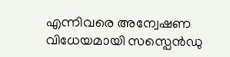എന്നിവരെ അന്വേഷണ വിധേയമായി സസ്പെൻഡു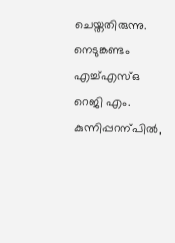ചെയ്തതിരുന്നു. നെടുങ്കണ്ടം എച്ച്എസ്ഒ റെജി എം. കുന്നിപ്പറന്പിൽ,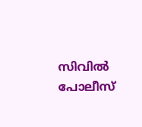സിവിൽ പോലീസ്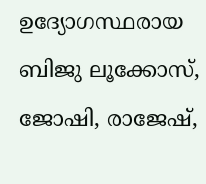ഉദ്യോഗസ്ഥരായ ബിജു ലൂക്കോസ്, ജോഷി, രാജേഷ്,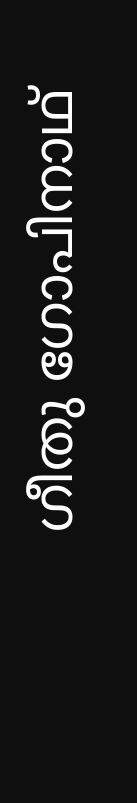ഗീതു ഗോപിനാഥ്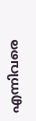എന്നിവരെ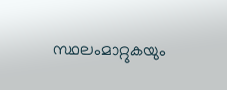സ്ഥലംമാറ്റുകയും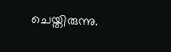ചെയ്തിരുന്നു.